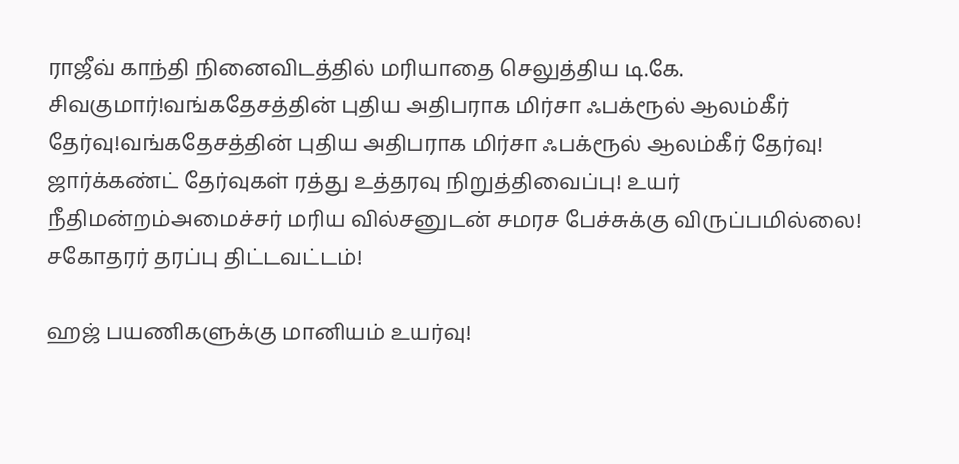ராஜீவ் காந்தி நினைவிடத்தில் மரியாதை செலுத்திய டி.கே. சிவகுமார்!வங்கதேசத்தின் புதிய அதிபராக மிர்சா ஃபக்ரூல் ஆலம்கீர் தேர்வு!வங்கதேசத்தின் புதிய அதிபராக மிர்சா ஃபக்ரூல் ஆலம்கீர் தேர்வு! ஜார்க்கண்ட் தேர்வுகள் ரத்து உத்தரவு நிறுத்திவைப்பு! உயர் நீதிமன்றம்அமைச்சர் மரிய வில்சனுடன் சமரச பேச்சுக்கு விருப்பமில்லை! சகோதரர் தரப்பு திட்டவட்டம்!

ஹஜ் பயணிகளுக்கு மானியம் உயர்வு!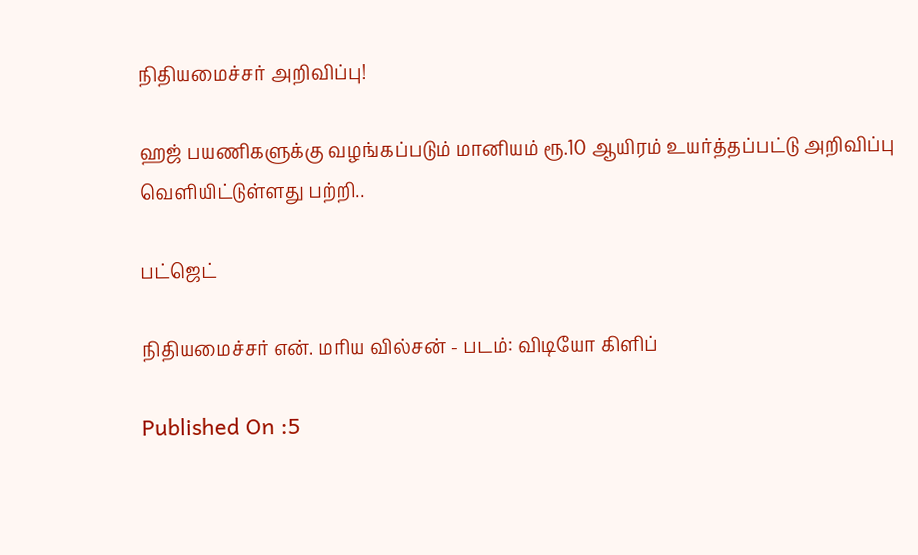நிதியமைச்சர் அறிவிப்பு!

ஹஜ் பயணிகளுக்கு வழங்கப்படும் மானியம் ரூ.10 ஆயிரம் உயர்த்தப்பட்டு அறிவிப்பு வெளியிட்டுள்ளது பற்றி..

பட்ஜெட்

நிதியமைச்சர் என். மரிய வில்சன் - படம்: விடியோ கிளிப்

Published On :5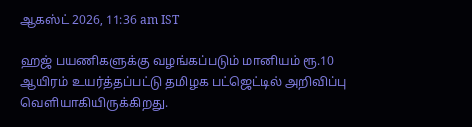ஆகஸ்ட் 2026, 11:36 am IST

ஹஜ் பயணிகளுக்கு வழங்கப்படும் மானியம் ரூ.10 ஆயிரம் உயர்த்தப்பட்டு தமிழக பட்ஜெட்டில் அறிவிப்பு வெளியாகியிருக்கிறது.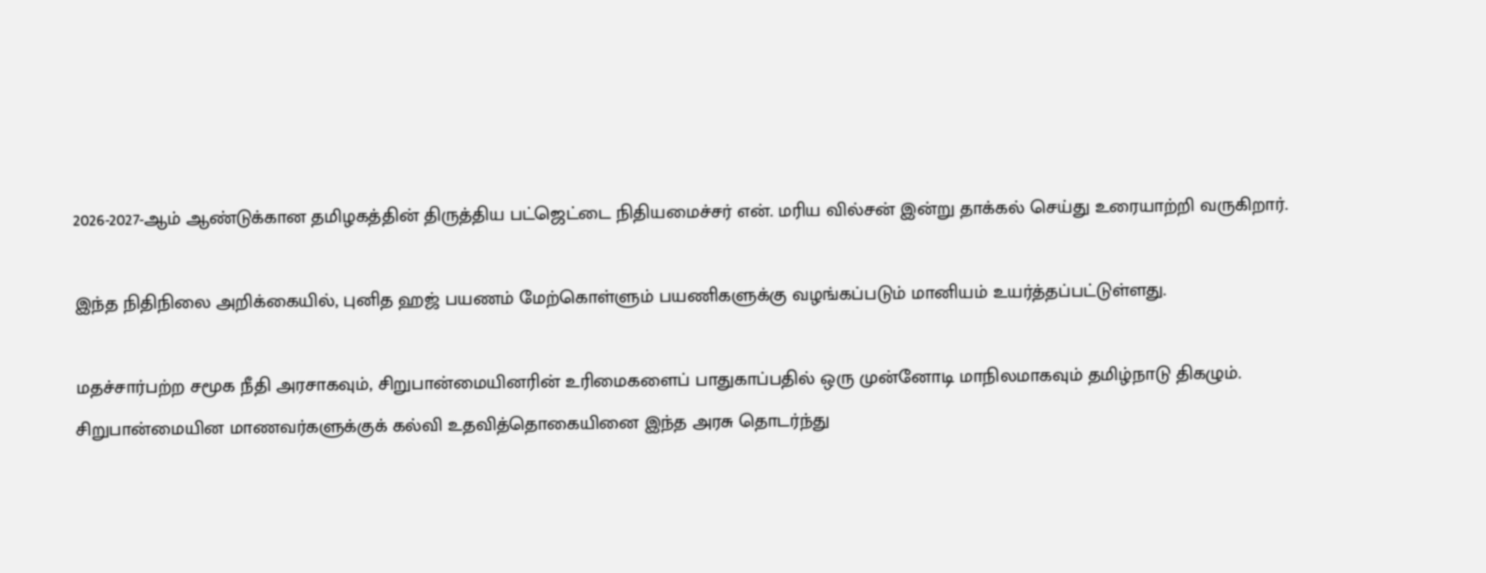2026-2027-ஆம் ஆண்டுக்கான தமிழகத்தின் திருத்திய பட்ஜெட்டை நிதியமைச்சர் என். மரிய வில்சன் இன்று தாக்கல் செய்து உரையாற்றி வருகிறார்.

இந்த நிதிநிலை அறிக்கையில், புனித ஹஜ் பயணம் மேற்கொள்ளும் பயணிகளுக்கு வழங்கப்படும் மானியம் உயர்த்தப்பட்டுள்ளது.

மதச்சார்பற்ற சமூக நீதி அரசாகவும், சிறுபான்மையினரின் உரிமைகளைப் பாதுகாப்பதில் ஒரு முன்னோடி மாநிலமாகவும் தமிழ்நாடு திகழும். சிறுபான்மையின மாணவர்களுக்குக் கல்வி உதவித்தொகையினை இந்த அரசு தொடர்ந்து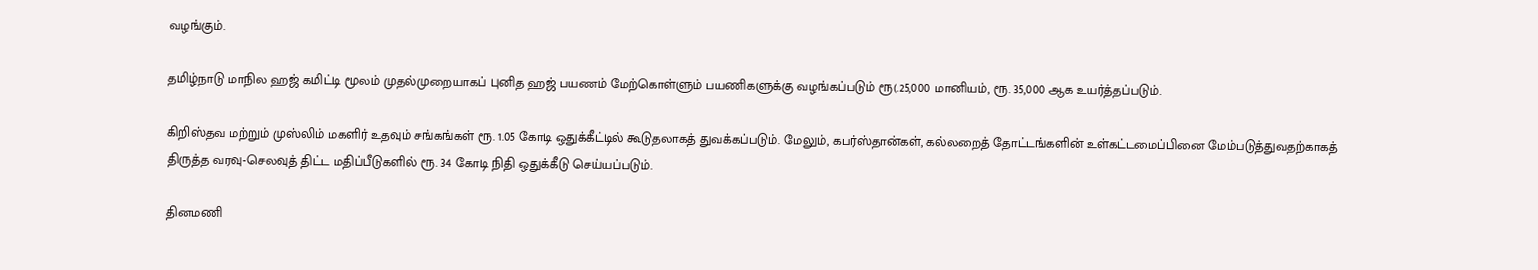வழங்கும்.

தமிழ்நாடு மாநில ஹஜ் கமிட்டி மூலம் முதல்முறையாகப் புனித ஹஜ் பயணம் மேற்கொள்ளும் பயணிகளுக்கு வழங்கப்படும் ரூ(.25,000 மானியம், ரூ. 35,000 ஆக உயர்த்தப்படும்.

கிறிஸ்தவ மற்றும் முஸ்லிம் மகளிர் உதவும் சங்கங்கள் ரூ. 1.05 கோடி ஒதுக்கீட்டில் கூடுதலாகத் துவக்கப்படும். மேலும், கபர்ஸ்தான்கள், கல்லறைத் தோட்டங்களின் உள்கட்டமைப்பினை மேம்படுத்துவதற்காகத் திருத்த வரவு-செலவுத் திட்ட மதிப்பீடுகளில் ரூ. 34 கோடி நிதி ஒதுக்கீடு செய்யப்படும்.

தினமணி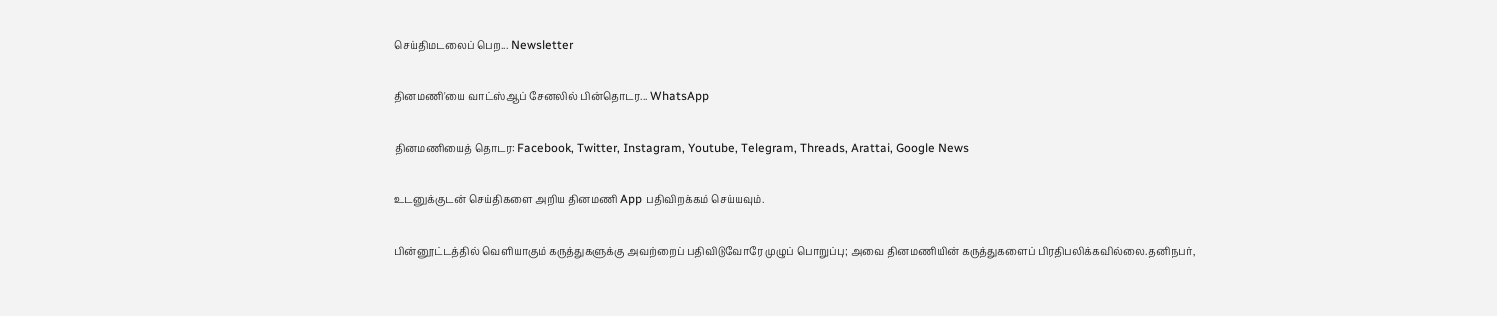செய்திமடலைப் பெற... Newsletter

தினமணி'யை வாட்ஸ்ஆப் சேனலில் பின்தொடர... WhatsApp

தினமணியைத் தொடர: Facebook, Twitter, Instagram, Youtube, Telegram, Threads, Arattai, Google News

உடனுக்குடன் செய்திகளை அறிய தினமணி App பதிவிறக்கம் செய்யவும்.

பின்னூட்டத்தில் வெளியாகும் கருத்துகளுக்கு அவற்றைப் பதிவிடுவோரே முழுப் பொறுப்பு; அவை தினமணியின் கருத்துகளைப் பிரதிபலிக்கவில்லை.தனிநபர்,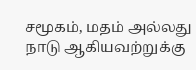சமூகம், மதம் அல்லது நாடு ஆகியவற்றுக்கு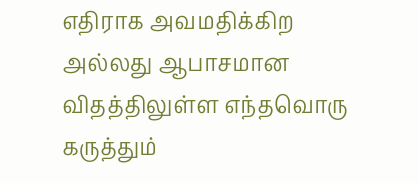எதிராக அவமதிக்கிற அல்லது ஆபாசமான விதத்திலுள்ள எந்தவொரு கருத்தும்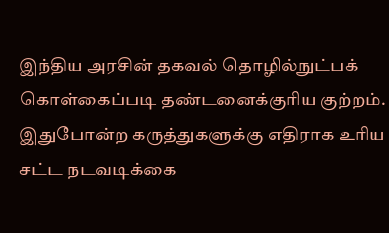இந்திய அரசின் தகவல் தொழில்நுட்பக் கொள்கைப்படி தண்டனைக்குரிய குற்றம். இதுபோன்ற கருத்துகளுக்கு எதிராக உரிய சட்ட நடவடிக்கை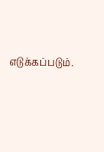எடுக்கப்படும்.